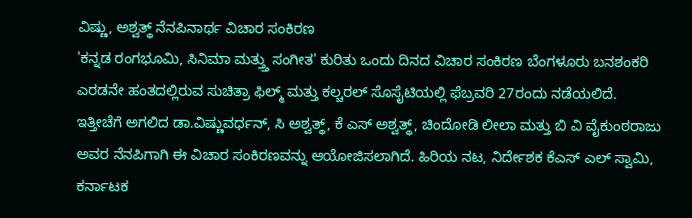ವಿಷ್ಣು, ಅಶ್ವತ್ಥ್ ನೆನಪಿನಾರ್ಥ ವಿಚಾರ ಸಂಕಿರಣ
'ಕನ್ನಡ ರಂಗಭೂಮಿ, ಸಿನಿಮಾ ಮತ್ತ್ತು ಸಂಗೀತ' ಕುರಿತು ಒಂದು ದಿನದ ವಿಚಾರ ಸಂಕಿರಣ ಬೆಂಗಳೂರು ಬನಶಂಕರಿ ಎರಡನೇ ಹಂತದಲ್ಲಿರುವ ಸುಚಿತ್ರಾ ಫಿಲ್ಮ್ ಮತ್ತು ಕಲ್ಚರಲ್ ಸೊಸೈಟಿಯಲ್ಲಿ ಫೆಬ್ರವರಿ 27ರಂದು ನಡೆಯಲಿದೆ.
ಇತ್ತೀಚೆಗೆ ಅಗಲಿದ ಡಾ.ವಿಷ್ಣುವರ್ಧನ್, ಸಿ ಅಶ್ವತ್ಥ್, ಕೆ ಎಸ್ ಅಶ್ವತ್ಥ್, ಚಿಂದೋಡಿ ಲೀಲಾ ಮತ್ತು ಬಿ ವಿ ವೈಕುಂಠರಾಜು ಅವರ ನೆನಪಿಗಾಗಿ ಈ ವಿಚಾರ ಸಂಕಿರಣವನ್ನು ಆಯೋಜಿಸಲಾಗಿದೆ. ಹಿರಿಯ ನಟ, ನಿರ್ದೇಶಕ ಕೆಎಸ್ ಎಲ್ ಸ್ವಾಮಿ, ಕರ್ನಾಟಕ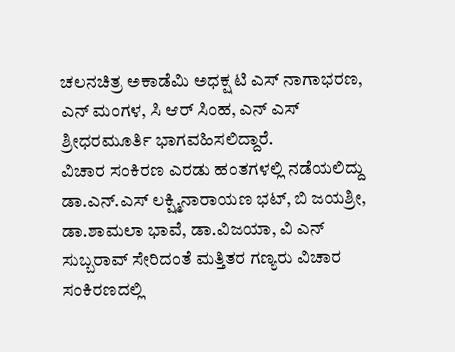ಚಲನಚಿತ್ರ ಅಕಾಡೆಮಿ ಅಧಕ್ಷ ಟಿ ಎಸ್ ನಾಗಾಭರಣ, ಎನ್ ಮಂಗಳ, ಸಿ ಆರ್ ಸಿಂಹ, ಎನ್ ಎಸ್ ಶ್ರೀಧರಮೂರ್ತಿ ಭಾಗವಹಿಸಲಿದ್ದಾರೆ.
ವಿಚಾರ ಸಂಕಿರಣ ಎರಡು ಹಂತಗಳಲ್ಲಿ ನಡೆಯಲಿದ್ದು ಡಾ.ಎನ್.ಎಸ್ ಲಕ್ಷ್ಮಿನಾರಾಯಣ ಭಟ್, ಬಿ ಜಯಶ್ರೀ, ಡಾ.ಶಾಮಲಾ ಭಾವೆ, ಡಾ.ವಿಜಯಾ, ವಿ ಎನ್ ಸುಬ್ಬರಾವ್ ಸೇರಿದಂತೆ ಮತ್ತಿತರ ಗಣ್ಯರು ವಿಚಾರ ಸಂಕಿರಣದಲ್ಲಿ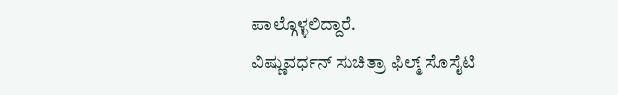ಪಾಲ್ಗೊಳ್ಳಲಿದ್ದಾರೆ.
ವಿಷ್ಣುವರ್ಧನ್ ಸುಚಿತ್ರಾ ಫಿಲ್ಮ್ ಸೊಸೈಟಿ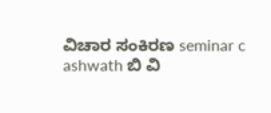ವಿಚಾರ ಸಂಕಿರಣ seminar c ashwath ಬಿ ವಿ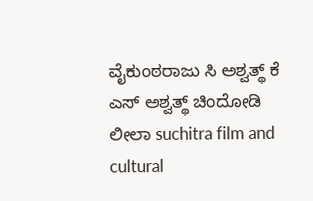ವೈಕುಂಠರಾಜು ಸಿ ಅಶ್ವತ್ಥ್ ಕೆ ಎಸ್ ಅಶ್ವತ್ಥ್ ಚಿಂದೋಡಿ ಲೀಲಾ suchitra film and cultural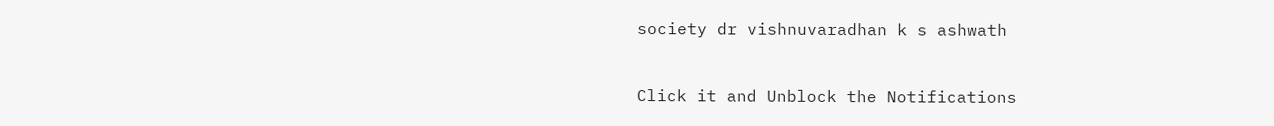society dr vishnuvaradhan k s ashwath


Click it and Unblock the Notifications